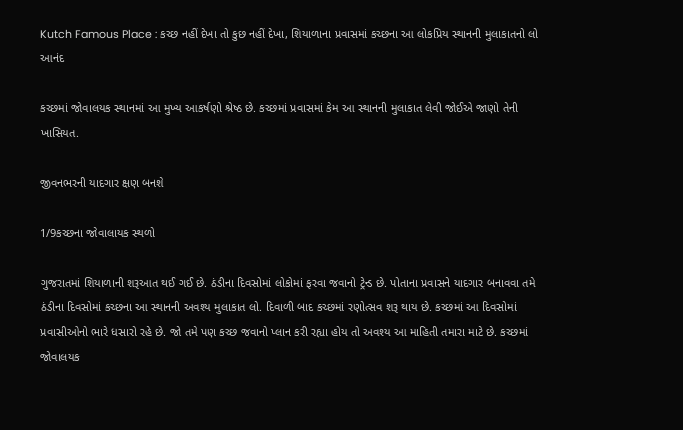Kutch Famous Place : કચ્છ નહીં દેખા તો કુછ નહીં દેખા, શિયાળાના પ્રવાસમાં કચ્છના આ લોકપ્રિય સ્થાનની મુલાકાતનો લો આનંદ

કચ્છમાં જોવાલયક સ્થાનમાં આ મુખ્ય આકર્ષણો શ્રેષ્ઠ છે. કચ્છમાં પ્રવાસમાં કેમ આ સ્થાનની મુલાકાત લેવી જોઈએ જાણો તેની ખાસિયત.

જીવનભરની યાદગાર ક્ષણ બનશે

1/9કચ્છના જોવાલાયક સ્થળો

ગુજરાતમાં શિયાળાની શરૂઆત થઈ ગઈ છે. ઠંડીના દિવસોમાં લોકોમાં ફરવા જવાનો ટ્રેન્ડ છે. પોતાના પ્રવાસને યાદગાર બનાવવા તમે ઠંડીના દિવસોમાં કચ્છના આ સ્થાનની અવશ્ય મુલાકાત લો. દિવાળી બાદ કચ્છમાં રણોત્સવ શરૂ થાય છે. કચ્છમાં આ દિવસોમાં પ્રવાસીઓનો ભારે ધસારો રહે છે. જો તમે પણ કચ્છ જવાનો પ્લાન કરી રહ્યા હોય તો અવશ્ય આ માહિતી તમારા માટે છે. કચ્છમાં જોવાલયક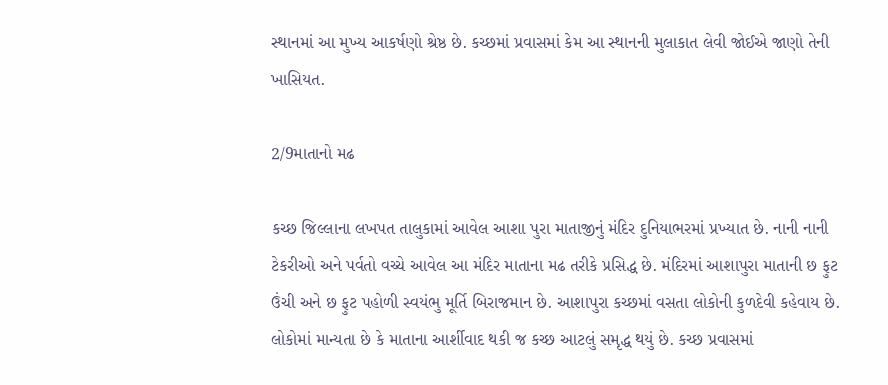સ્થાનમાં આ મુખ્ય આકર્ષણો શ્રેષ્ઠ છે. કચ્છમાં પ્રવાસમાં કેમ આ સ્થાનની મુલાકાત લેવી જોઈએ જાણો તેની ખાસિયત.

2/9માતાનો મઢ

કચ્છ જિલ્લાના લખપત તાલુકામાં આવેલ આશા પુરા માતાજીનું મંદિર દુનિયાભરમાં પ્રખ્યાત છે. નાની નાની ટેકરીઓ અને પર્વતો વચ્ચે આવેલ આ મંદિર માતાના મઢ તરીકે પ્રસિદ્ધ છે. મંદિરમાં આશાપુરા માતાની છ ફુટ ઉંચી અને છ ફુટ પહોળી સ્વયંભુ મૂર્તિ બિરાજમાન છે. આશાપુરા કચ્છમાં વસતા લોકોની કુળદેવી કહેવાય છે. લોકોમાં માન્યતા છે કે માતાના આર્શીવાદ થકી જ કચ્છ આટલું સમૃદ્ધ થયું છે. કચ્છ પ્રવાસમાં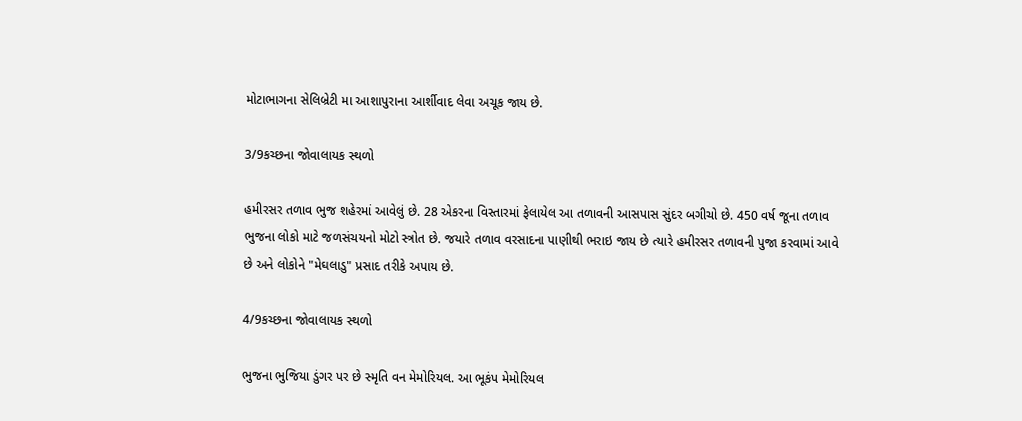મોટાભાગના સેલિબ્રેટી મા આશાપુરાના આર્શીવાદ લેવા અચૂક જાય છે.

3/9કચ્છના જોવાલાયક સ્થળો

હમીરસર તળાવ ભુજ શહેરમાં આવેલું છે. 28 એકરના વિસ્તારમાં ફેલાયેલ આ તળાવની આસપાસ સુંદર બગીચો છે. 450 વર્ષ જૂના તળાવ ભુજના લોકો માટે જળસંચયનો મોટો સ્ત્રોત છે. જયારે તળાવ વરસાદના પાણીથી ભરાઇ જાય છે ત્યારે હમીરસર તળાવની પુજા કરવામાં આવે છે અને લોકોને "મેઘલાડુ" પ્રસાદ તરીકે અપાય છે.

4/9કચ્છના જોવાલાયક સ્થળો

ભુજના ભુજિયા ડુંગર પર છે સ્મૃતિ વન મેમોરિયલ. આ ભૂકંપ મેમોરિયલ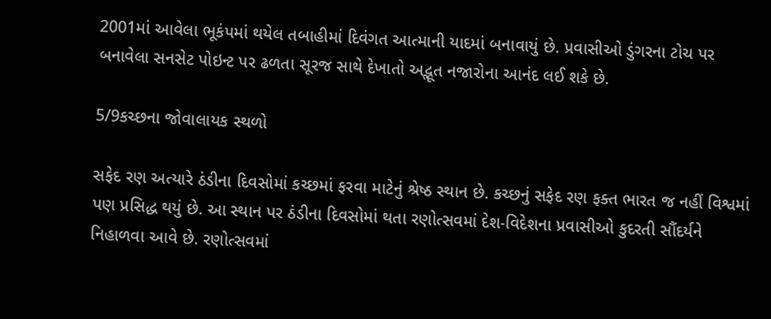2001માં આવેલા ભૂકંપમાં થયેલ તબાહીમાં દિવંગત આત્માની યાદમાં બનાવાયું છે. પ્રવાસીઓ ડુંગરના ટોચ પર બનાવેલા સનસેટ પોઇન્ટ પર ઢળતા સૂરજ સાથે દેખાતો અદ્ભૂત નજારોના આનંદ લઈ શકે છે.

5/9કચ્છના જોવાલાયક સ્થળો

સફેદ રણ અત્યારે ઠંડીના દિવસોમાં કચ્છમાં ફરવા માટેનું શ્રેષ્ઠ સ્થાન છે. કચ્છનું સફેદ રણ ફક્ત ભારત જ નહીં વિશ્વમાં પણ પ્રસિદ્ધ થયું છે. આ સ્થાન પર ઠંડીના દિવસોમાં થતા રણોત્સવમાં દેશ-વિદેશના પ્રવાસીઓ કુદરતી સૌંદર્યને નિહાળવા આવે છે. રણોત્સવમાં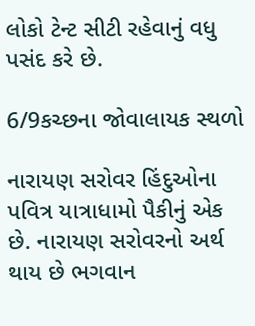લોકો ટેન્ટ સીટી રહેવાનું વધુ પસંદ કરે છે.

6/9કચ્છના જોવાલાયક સ્થળો

નારાયણ સરોવર હિંદુઓના પવિત્ર યાત્રાધામો પૈકીનું એક છે. નારાયણ સરોવરનો અર્થ થાય છે ભગવાન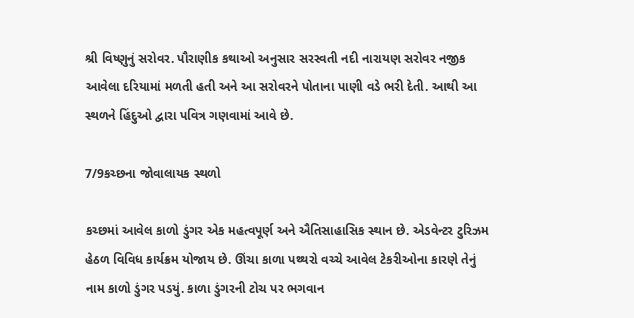શ્રી વિષ્ણુનું સરોવર. પૌરાણીક કથાઓ અનુસાર સરસ્વતી નદી નારાયણ સરોવર નજીક આવેલા દરિયામાં મળતી હતી અને આ સરોવરને પોતાના પાણી વડે ભરી દેતી. આથી આ સ્થળને હિંદુઓ દ્વારા પવિત્ર ગણવામાં આવે છે.

7/9કચ્છના જોવાલાયક સ્થળો

કચ્છમાં આવેલ કાળો ડુંગર એક મહત્વપૂર્ણ અને ઐતિસાહાસિક સ્થાન છે. એડવેન્ટર ટુરિઝમ હેઠળ વિવિધ કાર્યક્રમ યોજાય છે. ઊંચા કાળા પથ્થરો વચ્ચે આવેલ ટેકરીઓના કારણે તેનું નામ કાળો ડુંગર પડયું. કાળા ડુંગરની ટોચ પર ભગવાન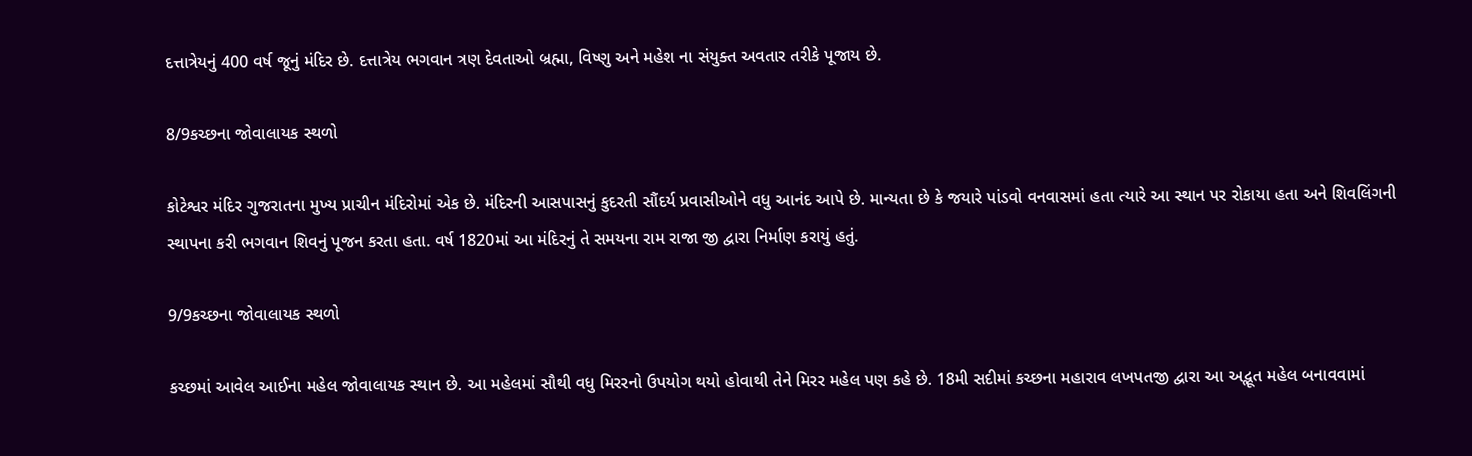દત્તાત્રેયનું 400 વર્ષ જૂનું મંદિર છે. દત્તાત્રેય ભગવાન ત્રણ દેવતાઓ બ્રહ્મા, વિષ્ણુ અને મહેશ ના સંયુક્ત અવતાર તરીકે પૂજાય છે.

8/9કચ્છના જોવાલાયક સ્થળો

કોટેશ્વર મંદિર ગુજરાતના મુખ્ય પ્રાચીન મંદિરોમાં એક છે. મંદિરની આસપાસનું કુદરતી સૌંદર્ય પ્રવાસીઓને વધુ આનંદ આપે છે. માન્યતા છે કે જયારે પાંડવો વનવાસમાં હતા ત્યારે આ સ્થાન પર રોકાયા હતા અને શિવલિંગની સ્થાપના કરી ભગવાન શિવનું પૂજન કરતા હતા. વર્ષ 1820માં આ મંદિરનું તે સમયના રામ રાજા જી દ્વારા નિર્માણ કરાયું હતું.

9/9કચ્છના જોવાલાયક સ્થળો

કચ્છમાં આવેલ આઈના મહેલ જોવાલાયક સ્થાન છે. આ મહેલમાં સૌથી વધુ મિરરનો ઉપયોગ થયો હોવાથી તેને મિરર મહેલ પણ કહે છે. 18મી સદીમાં કચ્છના મહારાવ લખપતજી દ્વારા આ અદ્ભૂત મહેલ બનાવવામાં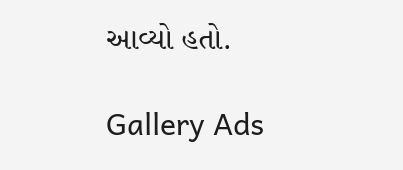આવ્યો હતો.

Gallery Ads